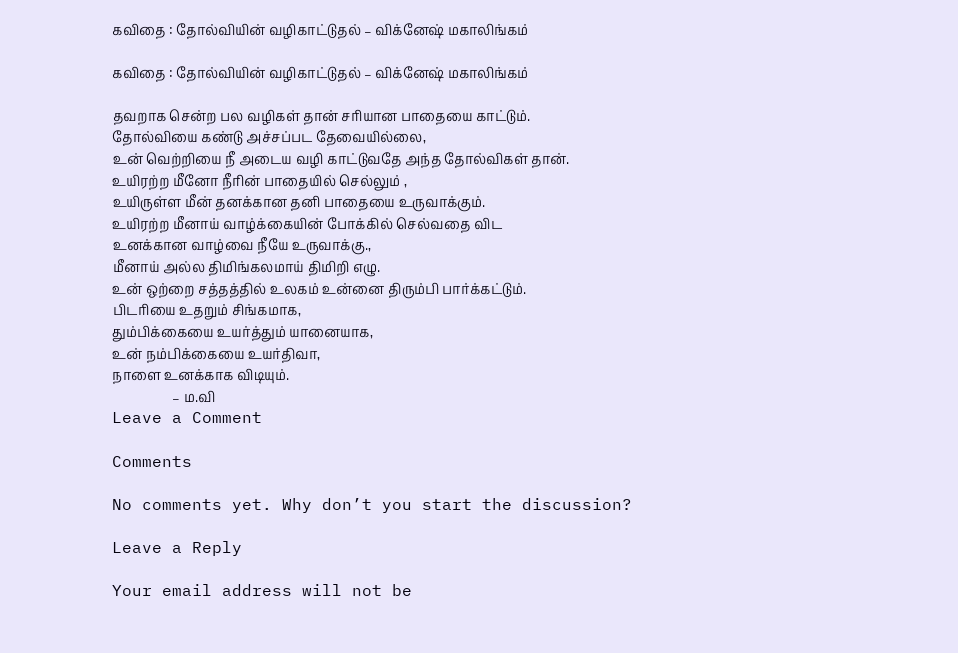கவிதை : தோல்வியின் வழிகாட்டுதல் – விக்னேஷ் மகாலிங்கம்

கவிதை : தோல்வியின் வழிகாட்டுதல் – விக்னேஷ் மகாலிங்கம்

தவறாக சென்ற பல வழிகள் தான் சரியான பாதையை காட்டும்.
தோல்வியை கண்டு அச்சப்பட தேவையில்லை,
உன் வெற்றியை நீ அடைய வழி காட்டுவதே அந்த தோல்விகள் தான்.
உயிரற்ற மீனோ நீரின் பாதையில் செல்லும் ,
உயிருள்ள மீன் தனக்கான தனி பாதையை உருவாக்கும்.
உயிரற்ற மீனாய் வாழ்க்கையின் போக்கில் செல்வதை விட
உனக்கான வாழ்வை நீயே உருவாக்கு.,
மீனாய் அல்ல திமிங்கலமாய் திமிறி எழு.
உன் ஒற்றை சத்தத்தில் உலகம் உன்னை திரும்பி பார்க்கட்டும்.
பிடரியை உதறும் சிங்கமாக,
தும்பிக்கையை உயர்த்தும் யானையாக,
உன் நம்பிக்கையை உயர்திவா,
நாளை உனக்காக விடியும்.
                  – ம.வி
Leave a Comment

Comments

No comments yet. Why don’t you start the discussion?

Leave a Reply

Your email address will not be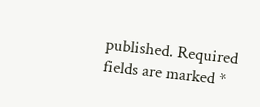published. Required fields are marked *